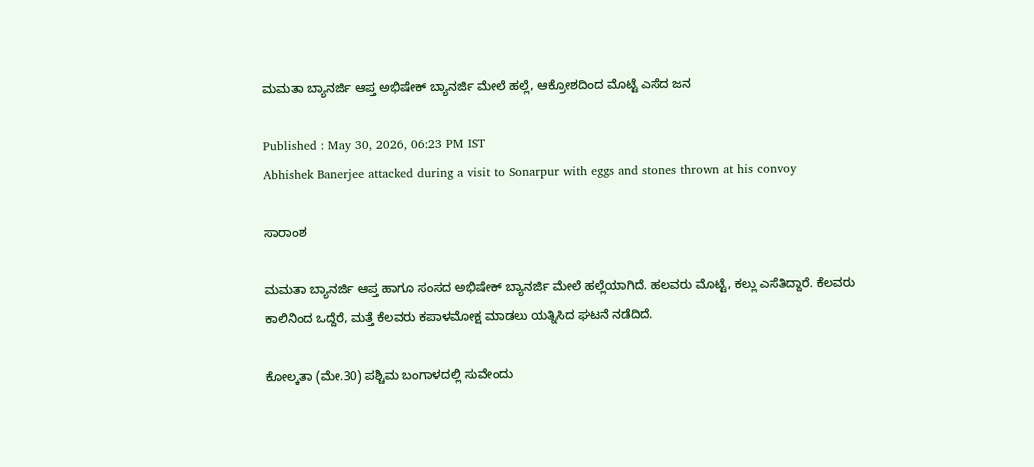ಮಮತಾ ಬ್ಯಾನರ್ಜಿ ಆಪ್ತ ಅಭಿಷೇಕ್ ಬ್ಯಾನರ್ಜಿ ಮೇಲೆ ಹಲ್ಲೆ, ಆಕ್ರೋಶದಿಂದ ಮೊಟ್ಟೆ ಎಸೆದ ಜನ

Published : May 30, 2026, 06:23 PM IST
Abhishek Banerjee attacked during a visit to Sonarpur with eggs and stones thrown at his convoy

ಸಾರಾಂಶ

ಮಮತಾ ಬ್ಯಾನರ್ಜಿ ಆಪ್ತ ಹಾಗೂ ಸಂಸದ ಅಭಿಷೇಕ್ ಬ್ಯಾನರ್ಜಿ ಮೇಲೆ ಹಲ್ಲೆಯಾಗಿದೆ. ಹಲವರು ಮೊಟ್ಟೆ, ಕಲ್ಲು ಎಸೆತಿದ್ದಾರೆ. ಕೆಲವರು ಕಾಲಿನಿಂದ ಒದ್ದೆರೆ, ಮತ್ತೆ ಕೆಲವರು ಕಪಾಳಮೋಕ್ಷ ಮಾಡಲು ಯತ್ನಿಸಿದ ಘಟನೆ ನಡೆದಿದೆ.

ಕೋಲ್ಕತಾ (ಮೇ.30) ಪಶ್ಚಿಮ ಬಂಗಾಳದಲ್ಲಿ ಸುವೇಂದು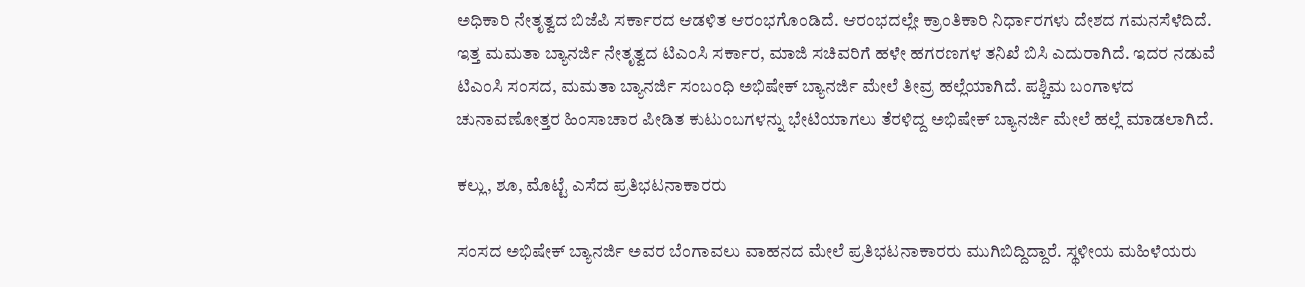ಅಧಿಕಾರಿ ನೇತೃತ್ವದ ಬಿಜೆಪಿ ಸರ್ಕಾರದ ಆಡಳಿತ ಆರಂಭಗೊಂಡಿದೆ. ಆರಂಭದಲ್ಲೇ ಕ್ರಾಂತಿಕಾರಿ ನಿರ್ಧಾರಗಳು ದೇಶದ ಗಮನಸೆಳೆದಿದೆ. ಇತ್ತ ಮಮತಾ ಬ್ಯಾನರ್ಜಿ ನೇತೃತ್ವದ ಟಿಎಂಸಿ ಸರ್ಕಾರ, ಮಾಜಿ ಸಚಿವರಿಗೆ ಹಳೇ ಹಗರಣಗಳ ತನಿಖೆ ಬಿಸಿ ಎದುರಾಗಿದೆ. ಇದರ ನಡುವೆ ಟಿಎಂಸಿ ಸಂಸದ, ಮಮತಾ ಬ್ಯಾನರ್ಜಿ ಸಂಬಂಧಿ ಅಭಿಷೇಕ್ ಬ್ಯಾನರ್ಜಿ ಮೇಲೆ ತೀವ್ರ ಹಲ್ಲೆಯಾಗಿದೆ. ಪಶ್ಚಿಮ ಬಂಗಾಳದ ಚುನಾವಣೋತ್ತರ ಹಿಂಸಾಚಾರ ಪೀಡಿತ ಕುಟುಂಬಗಳನ್ನು ಭೇಟಿಯಾಗಲು ತೆರಳಿದ್ದ ಅಭಿಷೇಕ್ ಬ್ಯಾನರ್ಜಿ ಮೇಲೆ ಹಲ್ಲೆ ಮಾಡಲಾಗಿದೆ.

ಕಲ್ಲು, ಶೂ, ಮೊಟ್ಟೆ ಎಸೆದ ಪ್ರತಿಭಟನಾಕಾರರು

ಸಂಸದ ಅಭಿಷೇಕ್ ಬ್ಯಾನರ್ಜಿ ಅವರ ಬೆಂಗಾವಲು ವಾಹನದ ಮೇಲೆ ಪ್ರತಿಭಟನಾಕಾರರು ಮುಗಿಬಿದ್ದಿದ್ದಾರೆ. ಸ್ಥಳೀಯ ಮಹಿಳೆಯರು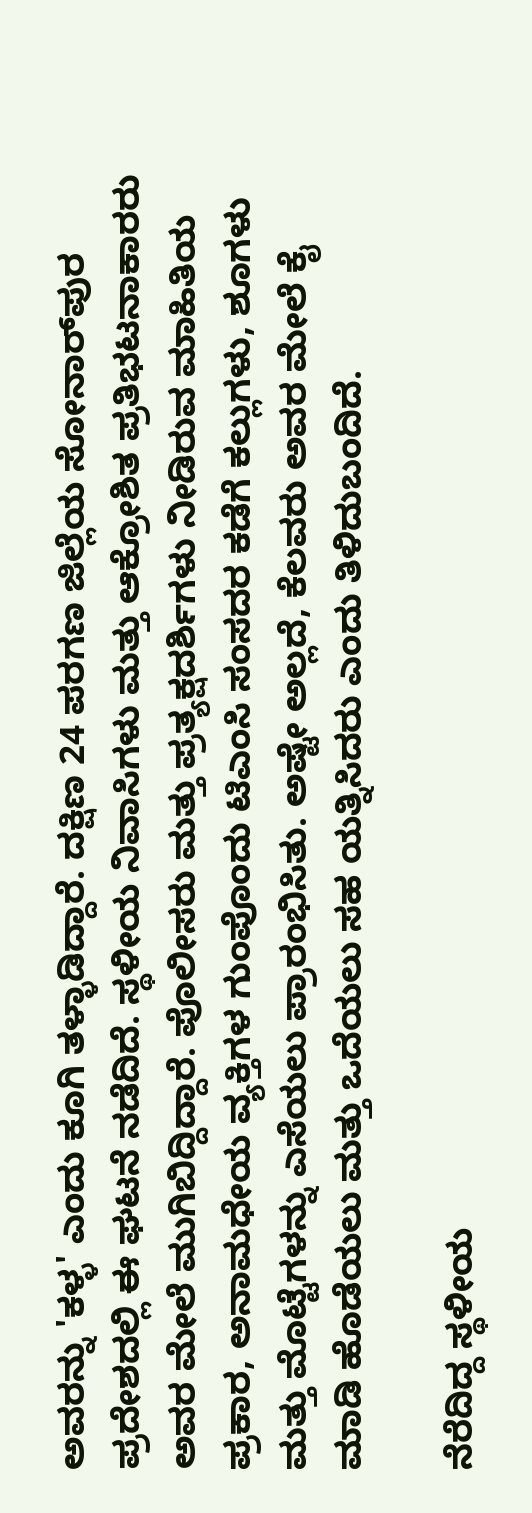ಅವರನ್ನು 'ಕಳ್ಳ' ಎಂದು ಕೂಗಿ ತಳ್ಳಾಡಿದ್ದಾರೆ. ದಕ್ಷಿಣ 24 ಪರಗಣ ಜಿಲ್ಲೆಯ ಸೋನಾರ್‌ಪುರ ಪ್ರದೇಶದಲ್ಲಿ ಈ ಘಟನೆ ನಡೆದಿದೆ. ಸ್ಥಳೀಯ ನಿವಾಸಿಗಳು ಮತ್ತು ಆಕ್ರೋಶಿತ ಪ್ರತಿಭಟನಾಕಾರರು ಅವರ ಮೇಲೆ ಮುಗಿಬಿದ್ದಿದ್ದಾರೆ. ಪೊಲೀಸರು ಮತ್ತು ಪ್ರತ್ಯಕ್ಷದರ್ಶಿಗಳು ನೀಡಿರುವ ಮಾಹಿತಿಯ ಪ್ರಕಾರ, ಅನಾಮಧೇಯ ವ್ಯಕ್ತಿಗಳ ಗುಂಪೊಂದು ಟಿಎಂಸಿ ಸಂಸದರ ಕಡೆಗೆ ಕಲ್ಲುಗಳು, ಶೂಗಳು ಮತ್ತು ಮೊಟ್ಟೆಗಳನ್ನು ಎಸೆಯಲು ಪ್ರಾರಂಭಿಸಿತು. ಅಷ್ಟೇ ಅಲ್ಲದೆ, ಕೆಲವರು ಅವರ ಮೇಲೆ ಕೈ ಮಾಡಿ ಹೊಡೆಯಲು ಮತ್ತು ಒದೆಯಲು ಸಹ ಯತ್ನಿಸಿದರು ಎಂದು ತಿಳಿದುಬಂದಿದೆ.

ನೆರೆದಿದ್ದ ಸ್ಥಳೀಯ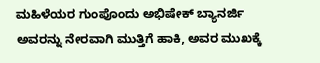ಮಹಿಳೆಯರ ಗುಂಪೊಂದು ಅಭಿಷೇಕ್ ಬ್ಯಾನರ್ಜಿ ಅವರನ್ನು ನೇರವಾಗಿ ಮುತ್ತಿಗೆ ಹಾಕಿ, ಅವರ ಮುಖಕ್ಕೆ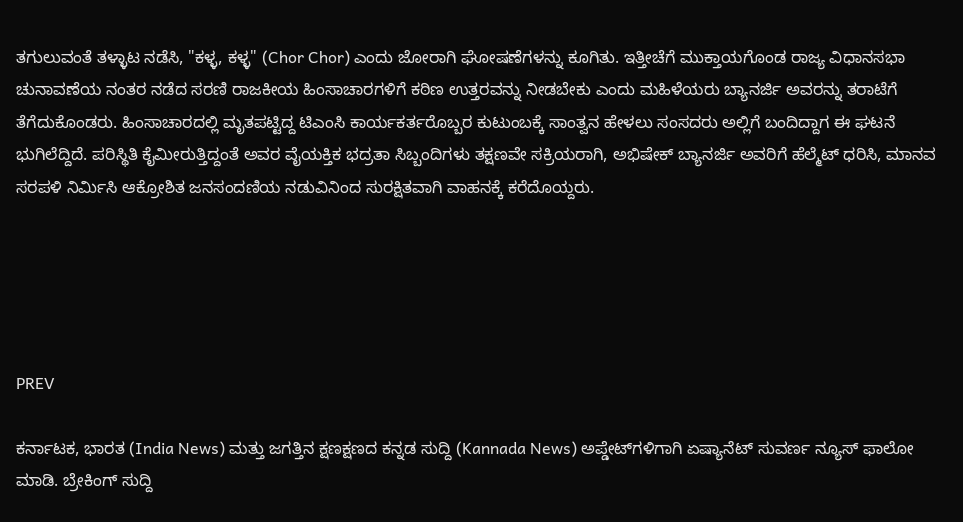ತಗುಲುವಂತೆ ತಳ್ಳಾಟ ನಡೆಸಿ, "ಕಳ್ಳ, ಕಳ್ಳ" (Chor Chor) ಎಂದು ಜೋರಾಗಿ ಘೋಷಣೆಗಳನ್ನು ಕೂಗಿತು. ಇತ್ತೀಚೆಗೆ ಮುಕ್ತಾಯಗೊಂಡ ರಾಜ್ಯ ವಿಧಾನಸಭಾ ಚುನಾವಣೆಯ ನಂತರ ನಡೆದ ಸರಣಿ ರಾಜಕೀಯ ಹಿಂಸಾಚಾರಗಳಿಗೆ ಕಠಿಣ ಉತ್ತರವನ್ನು ನೀಡಬೇಕು ಎಂದು ಮಹಿಳೆಯರು ಬ್ಯಾನರ್ಜಿ ಅವರನ್ನು ತರಾಟೆಗೆ ತೆಗೆದುಕೊಂಡರು. ಹಿಂಸಾಚಾರದಲ್ಲಿ ಮೃತಪಟ್ಟಿದ್ದ ಟಿಎಂಸಿ ಕಾರ್ಯಕರ್ತರೊಬ್ಬರ ಕುಟುಂಬಕ್ಕೆ ಸಾಂತ್ವನ ಹೇಳಲು ಸಂಸದರು ಅಲ್ಲಿಗೆ ಬಂದಿದ್ದಾಗ ಈ ಘಟನೆ ಭುಗಿಲೆದ್ದಿದೆ. ಪರಿಸ್ಥಿತಿ ಕೈಮೀರುತ್ತಿದ್ದಂತೆ ಅವರ ವೈಯಕ್ತಿಕ ಭದ್ರತಾ ಸಿಬ್ಬಂದಿಗಳು ತಕ್ಷಣವೇ ಸಕ್ರಿಯರಾಗಿ, ಅಭಿಷೇಕ್ ಬ್ಯಾನರ್ಜಿ ಅವರಿಗೆ ಹೆಲ್ಮೆಟ್ ಧರಿಸಿ, ಮಾನವ ಸರಪಳಿ ನಿರ್ಮಿಸಿ ಆಕ್ರೋಶಿತ ಜನಸಂದಣಿಯ ನಡುವಿನಿಂದ ಸುರಕ್ಷಿತವಾಗಿ ವಾಹನಕ್ಕೆ ಕರೆದೊಯ್ದರು.





PREV

ಕರ್ನಾಟಕ, ಭಾರತ (India News) ಮತ್ತು ಜಗತ್ತಿನ ಕ್ಷಣಕ್ಷಣದ ಕನ್ನಡ ಸುದ್ದಿ (Kannada News) ಅಪ್ಡೇಟ್‌ಗಳಿಗಾಗಿ ಏಷ್ಯಾನೆಟ್ ಸುವರ್ಣ ನ್ಯೂಸ್‌ ಫಾಲೋ ಮಾಡಿ. ಬ್ರೇಕಿಂಗ್ ಸುದ್ದಿ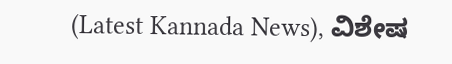(Latest Kannada News), ವಿಶೇಷ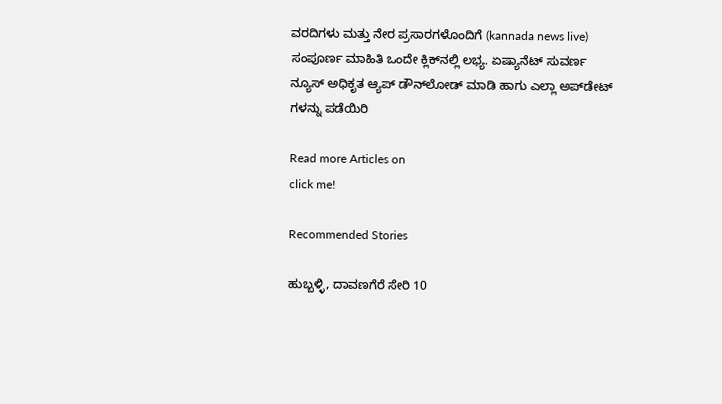ವರದಿಗಳು ಮತ್ತು ನೇರ ಪ್ರಸಾರಗಳೊಂದಿಗೆ (kannada news live) ಸಂಪೂರ್ಣ ಮಾಹಿತಿ ಒಂದೇ ಕ್ಲಿಕ್‌ನಲ್ಲಿ ಲಭ್ಯ. ಏಷ್ಯಾನೆಟ್ ಸುವರ್ಣ ನ್ಯೂಸ್ ಅಧಿಕೃತ ಆ್ಯಪ್ ಡೌನ್‌ಲೋಡ್ ಮಾಡಿ ಹಾಗು ಎಲ್ಲಾ ಅಪ್‌ಡೇಟ್ ಗಳನ್ನು ಪಡೆಯಿರಿ

Read more Articles on
click me!

Recommended Stories

ಹುಬ್ಬಳ್ಳಿ, ದಾವಣಗೆರೆ ಸೇರಿ 10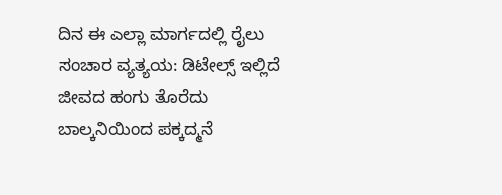ದಿನ ಈ ಎಲ್ಲಾ ಮಾರ್ಗದಲ್ಲಿ ರೈಲು ಸಂಚಾರ ವ್ಯತ್ಯಯ: ಡಿಟೇಲ್ಸ್ ಇಲ್ಲಿದೆ
ಜೀವದ ಹಂಗು ತೊರೆದು ಬಾಲ್ಕನಿಯಿಂದ ಪಕ್ಕದ್ಮನೆ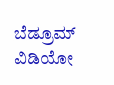ಬೆಡ್ರೂಮ್ ವಿಡಿಯೋ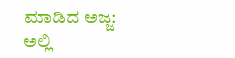ಮಾಡಿದ ಅಜ್ಜ: ಅಲ್ಲಿ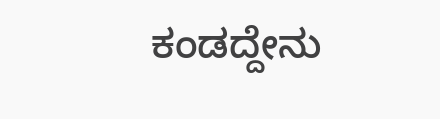ಕಂಡದ್ದೇನು